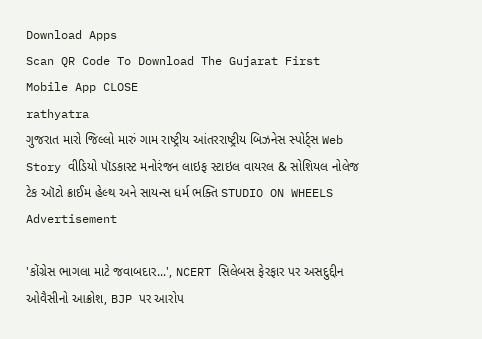Download Apps
Scan QR Code To Download The Gujarat First Mobile App CLOSE
rathyatra
ગુજરાત મારો જિલ્લો મારું ગામ રાષ્ટ્રીય આંતરરાષ્ટ્રીય બિઝનેસ સ્પોર્ટ્સ Web Story વીડિયો પૉડકાસ્ટ મનોરંજન લાઇફ સ્ટાઇલ વાયરલ & સોશિયલ નોલેજ ટેક ઑટો ક્રાઈમ હેલ્થ અને સાયન્સ ધર્મ ભક્તિ STUDIO ON WHEELS
Advertisement

'કોંગ્રેસ ભાગલા માટે જવાબદાર...', NCERT સિલેબસ ફેરફાર પર અસદુદ્દીન ઓવૈસીનો આક્રોશ, BJP પર આરોપ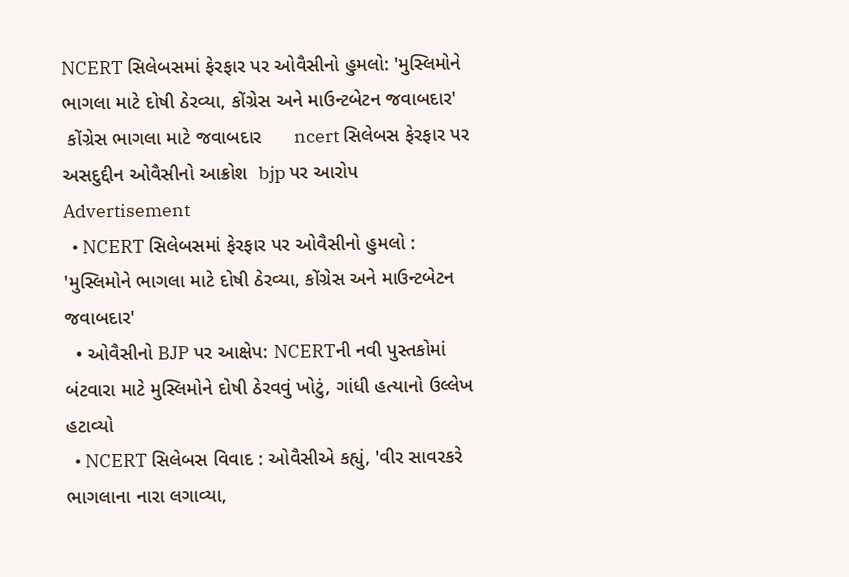NCERT સિલેબસમાં ફેરફાર પર ઓવૈસીનો હુમલો: 'મુસ્લિમોને ભાગલા માટે દોષી ઠેરવ્યા, કોંગ્રેસ અને માઉન્ટબેટન જવાબદાર'
 કોંગ્રેસ ભાગલા માટે જવાબદાર      ncert સિલેબસ ફેરફાર પર અસદુદ્દીન ઓવૈસીનો આક્રોશ  bjp પર આરોપ
Advertisement
  • NCERT સિલેબસમાં ફેરફાર પર ઓવૈસીનો હુમલો : 'મુસ્લિમોને ભાગલા માટે દોષી ઠેરવ્યા, કોંગ્રેસ અને માઉન્ટબેટન જવાબદાર'
  • ઓવૈસીનો BJP પર આક્ષેપ: NCERTની નવી પુસ્તકોમાં બંટવારા માટે મુસ્લિમોને દોષી ઠેરવવું ખોટું, ગાંધી હત્યાનો ઉલ્લેખ હટાવ્યો
  • NCERT સિલેબસ વિવાદ : ઓવૈસીએ કહ્યું, 'વીર સાવરકરે ભાગલાના નારા લગાવ્યા,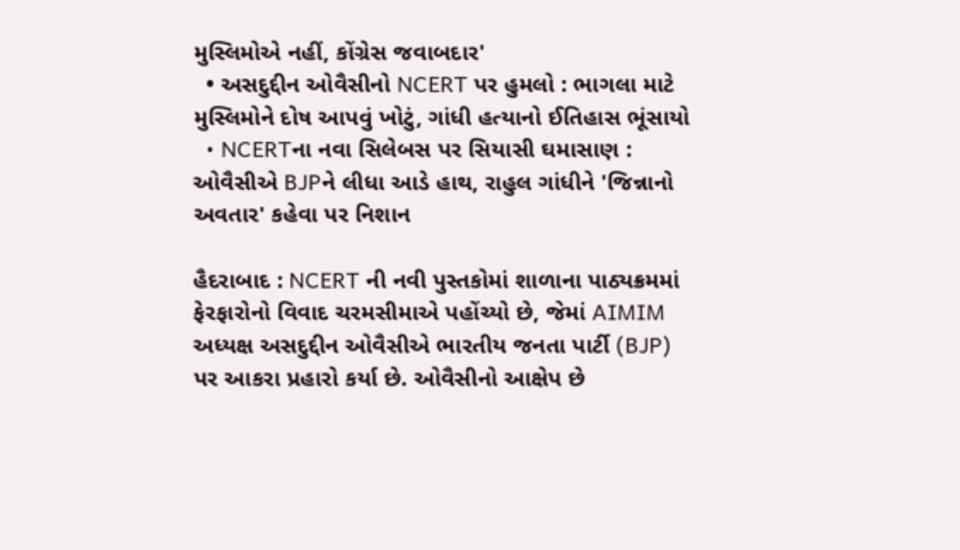મુસ્લિમોએ નહીં, કોંગ્રેસ જવાબદાર'
  • અસદુદ્દીન ઓવૈસીનો NCERT પર હુમલો : ભાગલા માટે મુસ્લિમોને દોષ આપવું ખોટું, ગાંધી હત્યાનો ઈતિહાસ ભૂંસાયો
  • NCERTના નવા સિલેબસ પર સિયાસી ઘમાસાણ : ઓવૈસીએ BJPને લીધા આડે હાથ, રાહુલ ગાંધીને 'જિન્નાનો અવતાર' કહેવા પર નિશાન

હૈદરાબાદ : NCERT ની નવી પુસ્તકોમાં શાળાના પાઠ્યક્રમમાં ફેરફારોનો વિવાદ ચરમસીમાએ પહોંચ્યો છે, જેમાં AIMIM અધ્યક્ષ અસદુદ્દીન ઓવૈસીએ ભારતીય જનતા પાર્ટી (BJP) પર આકરા પ્રહારો કર્યા છે. ઓવૈસીનો આક્ષેપ છે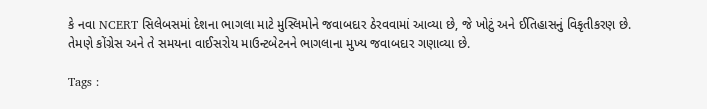કે નવા NCERT સિલેબસમાં દેશના ભાગલા માટે મુસ્લિમોને જવાબદાર ઠેરવવામાં આવ્યા છે, જે ખોટું અને ઈતિહાસનું વિકૃતીકરણ છે. તેમણે કોંગ્રેસ અને તે સમયના વાઈસરોય માઉન્ટબેટનને ભાગલાના મુખ્ય જવાબદાર ગણાવ્યા છે.

Tags :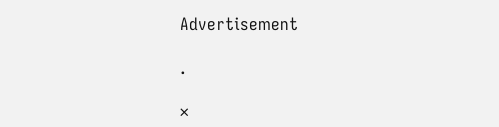Advertisement

.

×